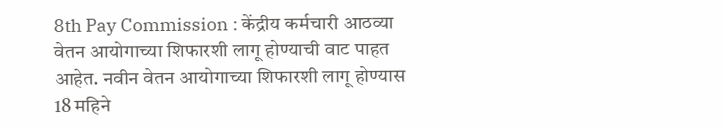8th Pay Commission : केंद्रीय कर्मचारी आठव्या वेतन आयोगाच्या शिफारशी लागू होण्याची वाट पाहत आहेत. नवीन वेतन आयोगाच्या शिफारशी लागू होण्यास 18 महिने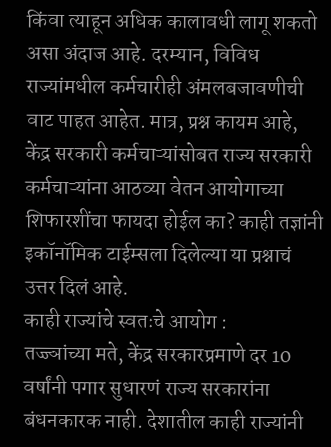किंवा त्याहून अधिक कालावधी लागू शकतो असा अंदाज आहे. दरम्यान, विविध राज्यांमधील कर्मचारीही अंमलबजावणीची वाट पाहत आहेत. मात्र, प्रश्न कायम आहे, केंद्र सरकारी कर्मचाऱ्यांसोबत राज्य सरकारी कर्मचाऱ्यांना आठव्या वेतन आयोगाच्या शिफारशींचा फायदा होईल का? काही तज्ञांनी इकॉनॉमिक टाईम्सला दिलेल्या या प्रश्नाचं उत्तर दिलं आहे.
काही राज्यांचे स्वतःचे आयोग :
तज्ज्ञांच्या मते, केंद्र सरकारप्रमाणे दर 10 वर्षांनी पगार सुधारणं राज्य सरकारांना बंधनकारक नाही. देशातील काही राज्यांनी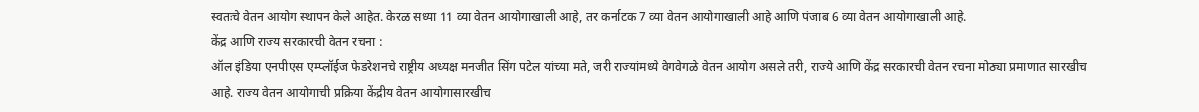स्वतःचे वेतन आयोग स्थापन केले आहेत. केरळ सध्या 11 व्या वेतन आयोगाखाली आहे, तर कर्नाटक 7 व्या वेतन आयोगाखाली आहे आणि पंजाब 6 व्या वेतन आयोगाखाली आहे.
केंद्र आणि राज्य सरकारची वेतन रचना :
ऑल इंडिया एनपीएस एम्प्लॉईज फेडरेशनचे राष्ट्रीय अध्यक्ष मनजीत सिंग पटेल यांच्या मते, जरी राज्यांमध्ये वेगवेगळे वेतन आयोग असले तरी, राज्ये आणि केंद्र सरकारची वेतन रचना मोठ्या प्रमाणात सारखीच आहे. राज्य वेतन आयोगाची प्रक्रिया केंद्रीय वेतन आयोगासारखीच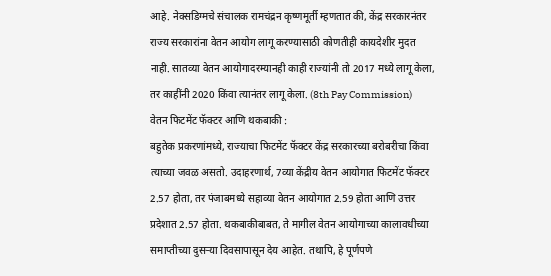आहे. नेक्सडिग्मचे संचालक रामचंद्रन कृष्णमूर्ती म्हणतात की, केंद्र सरकारनंतर राज्य सरकारांना वेतन आयोग लागू करण्यासाठी कोणतीही कायदेशीर मुदत नाही. सातव्या वेतन आयोगादरम्यानही काही राज्यांनी तो 2017 मध्ये लागू केला, तर काहींनी 2020 किंवा त्यानंतर लागू केला. (8th Pay Commission)
वेतन फिटमेंट फॅक्टर आणि थकबाकी :
बहुतेक प्रकरणांमध्ये, राज्याचा फिटमेंट फॅक्टर केंद्र सरकारच्या बरोबरीचा किंवा त्याच्या जवळ असतो. उदाहरणार्थ, 7व्या केंद्रीय वेतन आयोगात फिटमेंट फॅक्टर 2.57 होता, तर पंजाबमध्ये सहाव्या वेतन आयोगात 2.59 होता आणि उत्तर प्रदेशात 2.57 होता. थकबाकीबाबत, ते मागील वेतन आयोगाच्या कालावधीच्या समाप्तीच्या दुसऱ्या दिवसापासून देय आहेत. तथापि, हे पूर्णपणे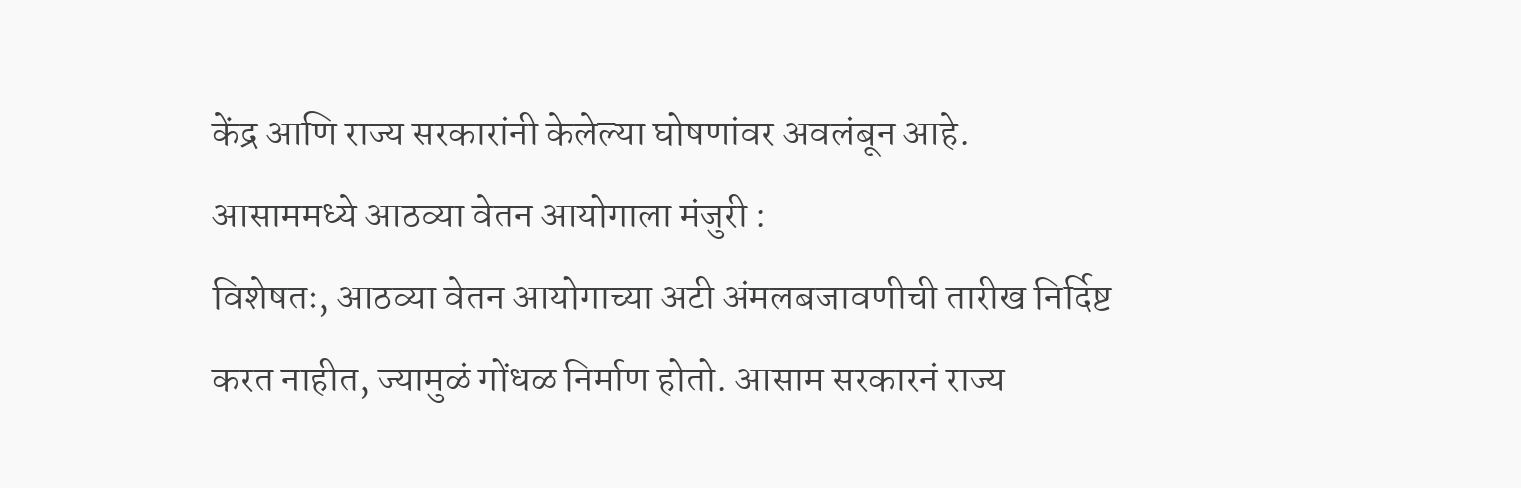केंद्र आणि राज्य सरकारांनी केलेल्या घोषणांवर अवलंबून आहे.
आसाममध्ये आठव्या वेतन आयोगाला मंजुरी :
विशेषतः, आठव्या वेतन आयोगाच्या अटी अंमलबजावणीची तारीख निर्दिष्ट करत नाहीत, ज्यामुळं गोंधळ निर्माण होतो. आसाम सरकारनं राज्य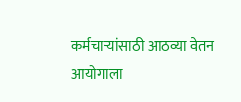कर्मचाऱ्यांसाठी आठव्या वेतन आयोगाला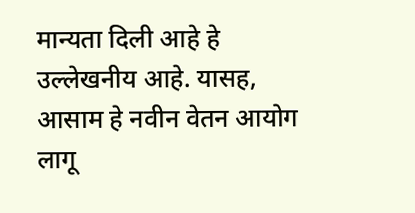मान्यता दिली आहे हे उल्लेखनीय आहे. यासह, आसाम हे नवीन वेतन आयोग लागू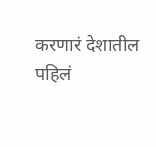करणारं देशातील पहिलं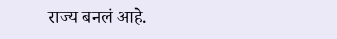राज्य बनलं आहे.